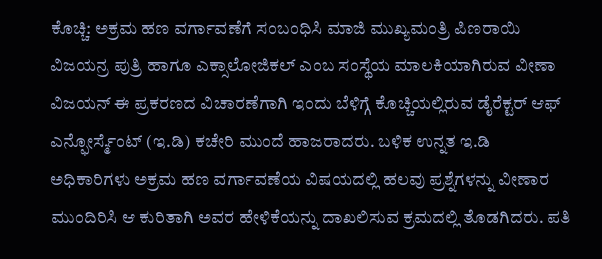ಕೊಚ್ಚಿ: ಅಕ್ರಮ ಹಣ ವರ್ಗಾವಣೆಗೆ ಸಂಬಂಧಿಸಿ ಮಾಜಿ ಮುಖ್ಯಮಂತ್ರಿ ಪಿಣರಾಯಿ ವಿಜಯನ್ರ ಪುತ್ರಿ ಹಾಗೂ ಎಕ್ಸಾಲೋಜಿಕಲ್ ಎಂಬ ಸಂಸ್ಥೆಯ ಮಾಲಕಿಯಾಗಿರುವ ವೀಣಾ ವಿಜಯನ್ ಈ ಪ್ರಕರಣದ ವಿಚಾರಣೆಗಾಗಿ ಇಂದು ಬೆಳಿಗ್ಗೆ ಕೊಚ್ಚಿಯಲ್ಲಿರುವ ಡೈರೆಕ್ಟರ್ ಆಫ್ ಎನ್ಫೋರ್ಸ್ಮೆಂಟ್ (ಇ.ಡಿ) ಕಚೇರಿ ಮುಂದೆ ಹಾಜರಾದರು. ಬಳಿಕ ಉನ್ನತ ಇ.ಡಿ ಅಧಿಕಾರಿಗಳು ಅಕ್ರಮ ಹಣ ವರ್ಗಾವಣೆಯ ವಿಷಯದಲ್ಲಿ ಹಲವು ಪ್ರಶ್ನೆಗಳನ್ನು ವೀಣಾರ ಮುಂದಿರಿಸಿ ಆ ಕುರಿತಾಗಿ ಅವರ ಹೇಳಿಕೆಯನ್ನು ದಾಖಲಿಸುವ ಕ್ರಮದಲ್ಲಿ ತೊಡಗಿದರು. ಪತಿ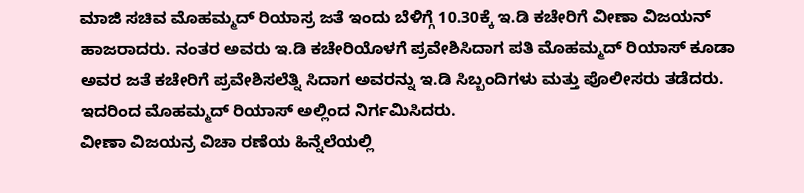ಮಾಜಿ ಸಚಿವ ಮೊಹಮ್ಮದ್ ರಿಯಾಸ್ರ ಜತೆ ಇಂದು ಬೆಳಿಗ್ಗೆ 10.30ಕ್ಕೆ ಇ.ಡಿ ಕಚೇರಿಗೆ ವೀಣಾ ವಿಜಯನ್ ಹಾಜರಾದರು. ನಂತರ ಅವರು ಇ.ಡಿ ಕಚೇರಿಯೊಳಗೆ ಪ್ರವೇಶಿಸಿದಾಗ ಪತಿ ಮೊಹಮ್ಮದ್ ರಿಯಾಸ್ ಕೂಡಾ ಅವರ ಜತೆ ಕಚೇರಿಗೆ ಪ್ರವೇಶಿಸಲೆತ್ನಿ ಸಿದಾಗ ಅವರನ್ನು ಇ.ಡಿ ಸಿಬ್ಬಂದಿಗಳು ಮತ್ತು ಪೊಲೀಸರು ತಡೆದರು. ಇದರಿಂದ ಮೊಹಮ್ಮದ್ ರಿಯಾಸ್ ಅಲ್ಲಿಂದ ನಿರ್ಗಮಿಸಿದರು.
ವೀಣಾ ವಿಜಯನ್ರ ವಿಚಾ ರಣೆಯ ಹಿನ್ನೆಲೆಯಲ್ಲಿ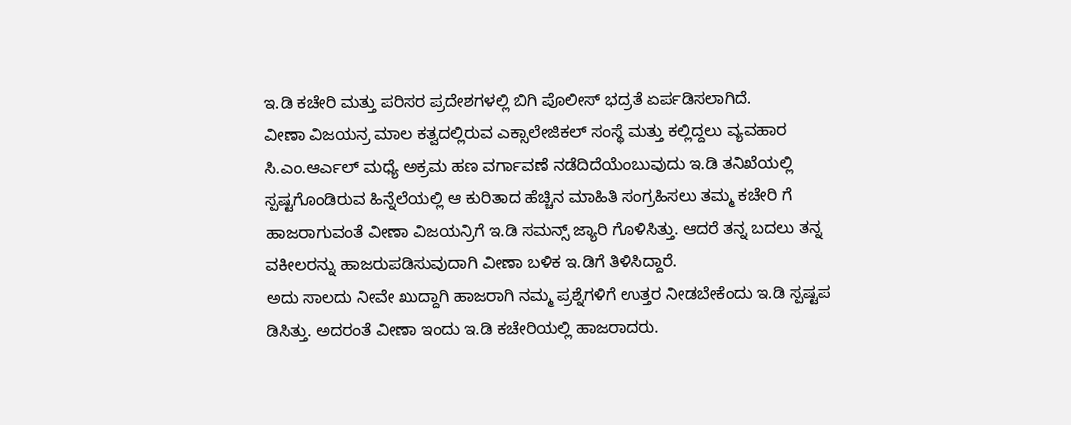ಇ.ಡಿ ಕಚೇರಿ ಮತ್ತು ಪರಿಸರ ಪ್ರದೇಶಗಳಲ್ಲಿ ಬಿಗಿ ಪೊಲೀಸ್ ಭದ್ರತೆ ಏರ್ಪಡಿಸಲಾಗಿದೆ.
ವೀಣಾ ವಿಜಯನ್ರ ಮಾಲ ಕತ್ವದಲ್ಲಿರುವ ಎಕ್ಸಾಲೇಜಿಕಲ್ ಸಂಸ್ಥೆ ಮತ್ತು ಕಲ್ಲಿದ್ದಲು ವ್ಯವಹಾರ ಸಿ.ಎಂ.ಆರ್ಎಲ್ ಮಧ್ಯೆ ಅಕ್ರಮ ಹಣ ವರ್ಗಾವಣೆ ನಡೆದಿದೆಯೆಂಬುವುದು ಇ.ಡಿ ತನಿಖೆಯಲ್ಲಿ ಸ್ಪಷ್ಟಗೊಂಡಿರುವ ಹಿನ್ನೆಲೆಯಲ್ಲಿ ಆ ಕುರಿತಾದ ಹೆಚ್ಚಿನ ಮಾಹಿತಿ ಸಂಗ್ರಹಿಸಲು ತಮ್ಮ ಕಚೇರಿ ಗೆ ಹಾಜರಾಗುವಂತೆ ವೀಣಾ ವಿಜಯನ್ರಿಗೆ ಇ.ಡಿ ಸಮನ್ಸ್ ಜ್ಯಾರಿ ಗೊಳಿಸಿತ್ತು. ಆದರೆ ತನ್ನ ಬದಲು ತನ್ನ ವಕೀಲರನ್ನು ಹಾಜರುಪಡಿಸುವುದಾಗಿ ವೀಣಾ ಬಳಿಕ ಇ.ಡಿಗೆ ತಿಳಿಸಿದ್ದಾರೆ.
ಅದು ಸಾಲದು ನೀವೇ ಖುದ್ದಾಗಿ ಹಾಜರಾಗಿ ನಮ್ಮ ಪ್ರಶ್ನೆಗಳಿಗೆ ಉತ್ತರ ನೀಡಬೇಕೆಂದು ಇ.ಡಿ ಸ್ಪಷ್ಟಪ ಡಿಸಿತ್ತು. ಅದರಂತೆ ವೀಣಾ ಇಂದು ಇ.ಡಿ ಕಚೇರಿಯಲ್ಲಿ ಹಾಜರಾದರು.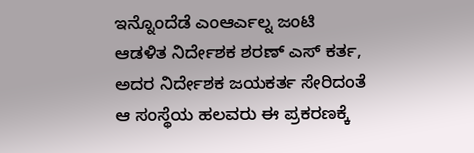ಇನ್ನೊಂದೆಡೆ ಎಂಆರ್ಎಲ್ನ ಜಂಟಿ ಆಡಳಿತ ನಿರ್ದೇಶಕ ಶರಣ್ ಎಸ್ ಕರ್ತ, ಅದರ ನಿರ್ದೇಶಕ ಜಯಕರ್ತ ಸೇರಿದಂತೆ ಆ ಸಂಸ್ಥೆಯ ಹಲವರು ಈ ಪ್ರಕರಣಕ್ಕೆ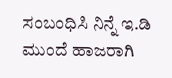ಸಂಬಂಧಿಸಿ ನಿನ್ನೆ ಇ.ಡಿ ಮುಂದೆ ಹಾಜರಾಗಿ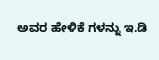ಅವರ ಹೇಳಿಕೆ ಗಳನ್ನು ಇ.ಡಿ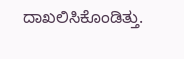ದಾಖಲಿಸಿಕೊಂಡಿತ್ತು.